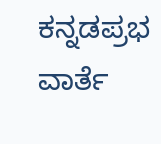ಕನ್ನಡಪ್ರಭ ವಾರ್ತೆ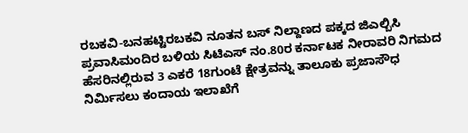ರಬಕವಿ-ಬನಹಟ್ಟಿರಬಕವಿ ನೂತನ ಬಸ್ ನಿಲ್ದಾಣದ ಪಕ್ಕದ ಜಿಎಲ್ಬಿಸಿ ಪ್ರವಾಸಿಮಂದಿರ ಬಳಿಯ ಸಿಟಿಎಸ್ ನಂ.80ರ ಕರ್ನಾಟಕ ನೀರಾವರಿ ನಿಗಮದ ಹೆಸರಿನಲ್ಲಿರುವ 3 ಎಕರೆ 18ಗುಂಟೆ ಕ್ಷೇತ್ರವನ್ನು ತಾಲೂಕು ಪ್ರಜಾಸೌಧ ನಿರ್ಮಿಸಲು ಕಂದಾಯ ಇಲಾಖೆಗೆ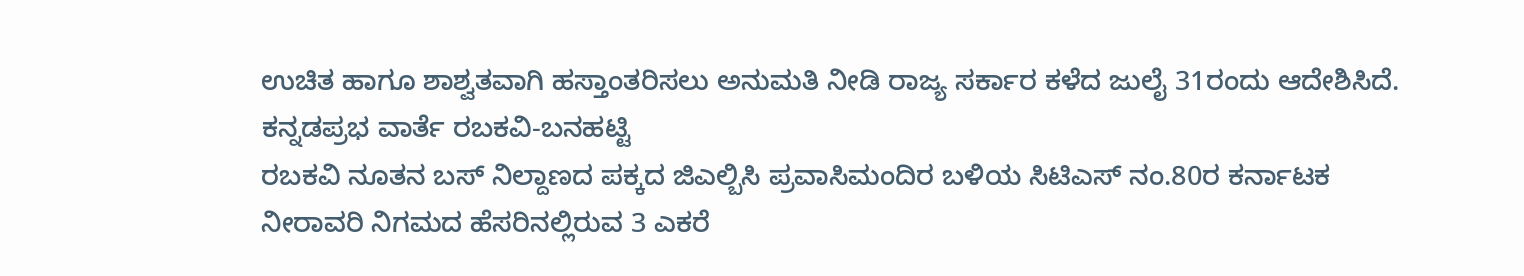ಉಚಿತ ಹಾಗೂ ಶಾಶ್ವತವಾಗಿ ಹಸ್ತಾಂತರಿಸಲು ಅನುಮತಿ ನೀಡಿ ರಾಜ್ಯ ಸರ್ಕಾರ ಕಳೆದ ಜುಲೈ 31ರಂದು ಆದೇಶಿಸಿದೆ.
ಕನ್ನಡಪ್ರಭ ವಾರ್ತೆ ರಬಕವಿ-ಬನಹಟ್ಟಿ
ರಬಕವಿ ನೂತನ ಬಸ್ ನಿಲ್ದಾಣದ ಪಕ್ಕದ ಜಿಎಲ್ಬಿಸಿ ಪ್ರವಾಸಿಮಂದಿರ ಬಳಿಯ ಸಿಟಿಎಸ್ ನಂ.80ರ ಕರ್ನಾಟಕ ನೀರಾವರಿ ನಿಗಮದ ಹೆಸರಿನಲ್ಲಿರುವ 3 ಎಕರೆ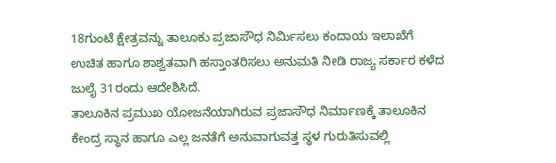18ಗುಂಟೆ ಕ್ಷೇತ್ರವನ್ನು ತಾಲೂಕು ಪ್ರಜಾಸೌಧ ನಿರ್ಮಿಸಲು ಕಂದಾಯ ಇಲಾಖೆಗೆ ಉಚಿತ ಹಾಗೂ ಶಾಶ್ವತವಾಗಿ ಹಸ್ತಾಂತರಿಸಲು ಅನುಮತಿ ನೀಡಿ ರಾಜ್ಯ ಸರ್ಕಾರ ಕಳೆದ ಜುಲೈ 31ರಂದು ಆದೇಶಿಸಿದೆ.
ತಾಲೂಕಿನ ಪ್ರಮುಖ ಯೋಜನೆಯಾಗಿರುವ ಪ್ರಜಾಸೌಧ ನಿರ್ಮಾಣಕ್ಕೆ ತಾಲೂಕಿನ ಕೇಂದ್ರ ಸ್ಥಾನ ಹಾಗೂ ಎಲ್ಲ ಜನತೆಗೆ ಅನುವಾಗುವತ್ತ ಸ್ಥಳ ಗುರುತಿಸುವಲ್ಲಿ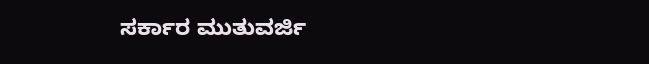ಸರ್ಕಾರ ಮುತುವರ್ಜಿ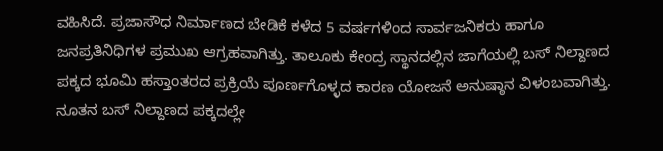ವಹಿಸಿದೆ. ಪ್ರಜಾಸೌಧ ನಿರ್ಮಾಣದ ಬೇಡಿಕೆ ಕಳೆದ 5 ವರ್ಷಗಳಿಂದ ಸಾರ್ವಜನಿಕರು ಹಾಗೂ ಜನಪ್ರತಿನಿಧಿಗಳ ಪ್ರಮುಖ ಆಗ್ರಹವಾಗಿತ್ತು. ತಾಲೂಕು ಕೇಂದ್ರ ಸ್ಥಾನದಲ್ಲಿನ ಜಾಗೆಯಲ್ಲಿ ಬಸ್ ನಿಲ್ದಾಣದ ಪಕ್ಕದ ಭೂಮಿ ಹಸ್ತಾಂತರದ ಪ್ರಕ್ರಿಯೆ ಪೂರ್ಣಗೊಳ್ಳದ ಕಾರಣ ಯೋಜನೆ ಅನುಷ್ಠಾನ ವಿಳಂಬವಾಗಿತ್ತು. ನೂತನ ಬಸ್ ನಿಲ್ದಾಣದ ಪಕ್ಕದಲ್ಲೇ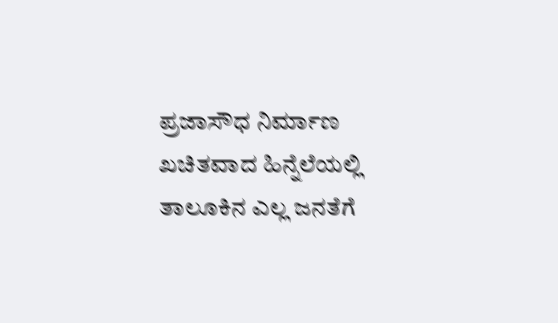ಪ್ರಜಾಸೌಧ ನಿರ್ಮಾಣ ಖಚಿತವಾದ ಹಿನ್ನೆಲೆಯಲ್ಲಿ ತಾಲೂಕಿನ ಎಲ್ಲ ಜನತೆಗೆ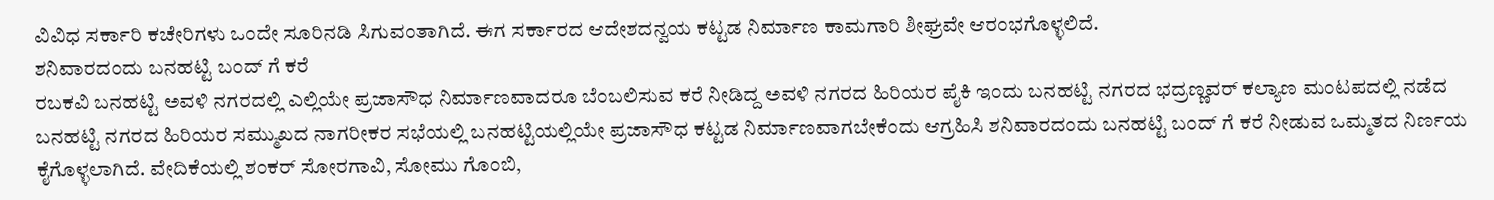ವಿವಿಧ ಸರ್ಕಾರಿ ಕಚೇರಿಗಳು ಒಂದೇ ಸೂರಿನಡಿ ಸಿಗುವಂತಾಗಿದೆ. ಈಗ ಸರ್ಕಾರದ ಆದೇಶದನ್ವಯ ಕಟ್ಟಡ ನಿರ್ಮಾಣ ಕಾಮಗಾರಿ ಶೀಘ್ರವೇ ಆರಂಭಗೊಳ್ಳಲಿದೆ.
ಶನಿವಾರದಂದು ಬನಹಟ್ಟಿ ಬಂದ್ ಗೆ ಕರೆ
ರಬಕವಿ ಬನಹಟ್ಟಿ ಅವಳಿ ನಗರದಲ್ಲಿ ಎಲ್ಲಿಯೇ ಪ್ರಜಾಸೌಧ ನಿರ್ಮಾಣವಾದರೂ ಬೆಂಬಲಿಸುವ ಕರೆ ನೀಡಿದ್ದ ಅವಳಿ ನಗರದ ಹಿರಿಯರ ಪೈಕಿ ಇಂದು ಬನಹಟ್ಟಿ ನಗರದ ಭದ್ರಣ್ಣವರ್ ಕಲ್ಯಾಣ ಮಂಟಪದಲ್ಲಿ ನಡೆದ ಬನಹಟ್ಟಿ ನಗರದ ಹಿರಿಯರ ಸಮ್ಮುಖದ ನಾಗರೀಕರ ಸಭೆಯಲ್ಲಿ ಬನಹಟ್ಟಿಯಲ್ಲಿಯೇ ಪ್ರಜಾಸೌಧ ಕಟ್ಟಡ ನಿರ್ಮಾಣವಾಗಬೇಕೆಂದು ಆಗ್ರಹಿಸಿ ಶನಿವಾರದಂದು ಬನಹಟ್ಟಿ ಬಂದ್ ಗೆ ಕರೆ ನೀಡುವ ಒಮ್ಮತದ ನಿರ್ಣಯ ಕೈಗೊಳ್ಳಲಾಗಿದೆ. ವೇದಿಕೆಯಲ್ಲಿ ಶಂಕರ್ ಸೋರಗಾವಿ, ಸೋಮು ಗೊಂಬಿ,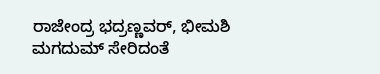ರಾಜೇಂದ್ರ ಭದ್ರಣ್ಣವರ್, ಭೀಮಶಿ ಮಗದುಮ್ ಸೇರಿದಂತೆ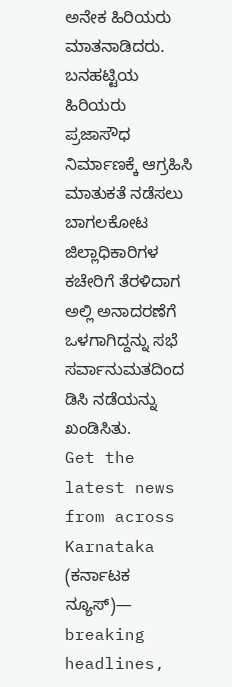ಅನೇಕ ಹಿರಿಯರು ಮಾತನಾಡಿದರು. ಬನಹಟ್ಟಿಯ ಹಿರಿಯರು ಪ್ರಜಾಸೌಧ ನಿರ್ಮಾಣಕ್ಕೆ ಆಗ್ರಹಿಸಿ ಮಾತುಕತೆ ನಡೆಸಲು ಬಾಗಲಕೋಟ ಜಿಲ್ಲಾಧಿಕಾರಿಗಳ ಕಚೇರಿಗೆ ತೆರಳಿದಾಗ ಅಲ್ಲಿ ಅನಾದರಣೆಗೆ ಒಳಗಾಗಿದ್ದನ್ನು ಸಭೆ ಸರ್ವಾನುಮತದಿಂದ ಡಿಸಿ ನಡೆಯನ್ನು ಖಂಡಿಸಿತು.
Get the latest news from across Karnataka (ಕರ್ನಾಟಕ ನ್ಯೂಸ್)— breaking headlines,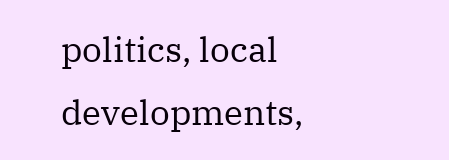politics, local developments,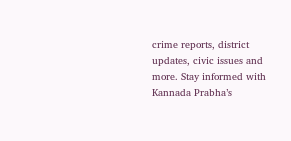crime reports, district updates, civic issues and more. Stay informed with Kannada Prabha’s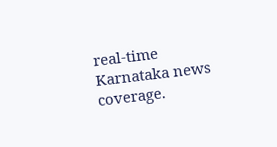real‑time Karnataka news coverage.